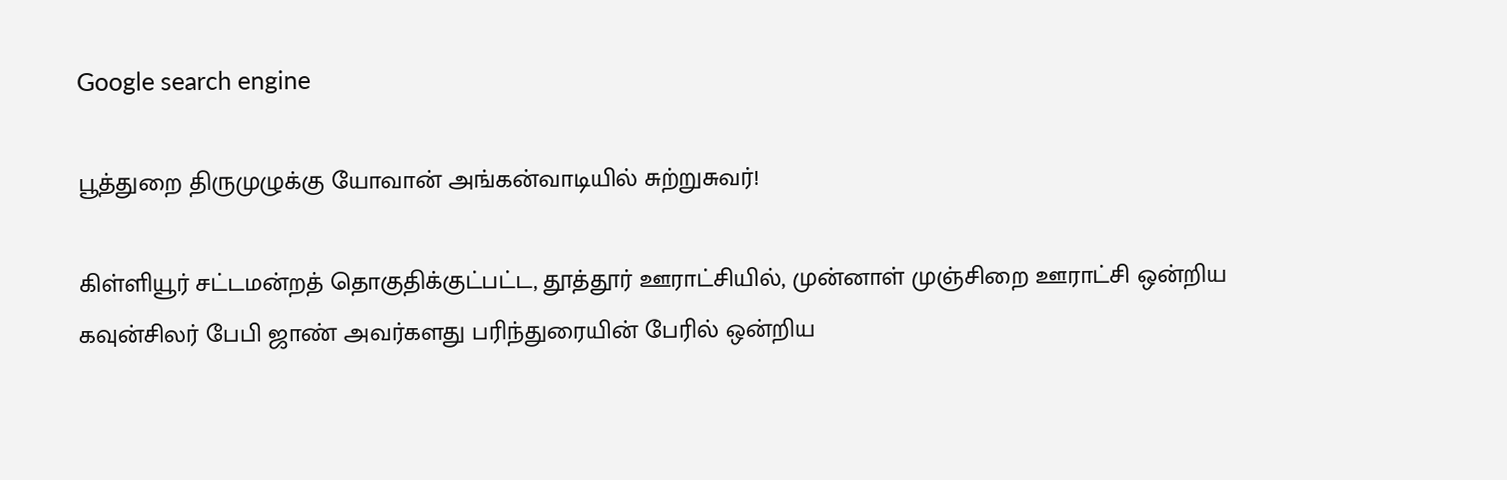Google search engine

பூத்துறை திருமுழுக்கு யோவான் அங்கன்வாடியில் சுற்றுசுவர்!

கிள்ளியூர் சட்டமன்றத் தொகுதிக்குட்பட்ட, தூத்தூர் ஊராட்சியில், முன்னாள் முஞ்சிறை ஊராட்சி ஒன்றிய கவுன்சிலர் பேபி ஜாண் அவர்களது பரிந்துரையின் பேரில் ஒன்றிய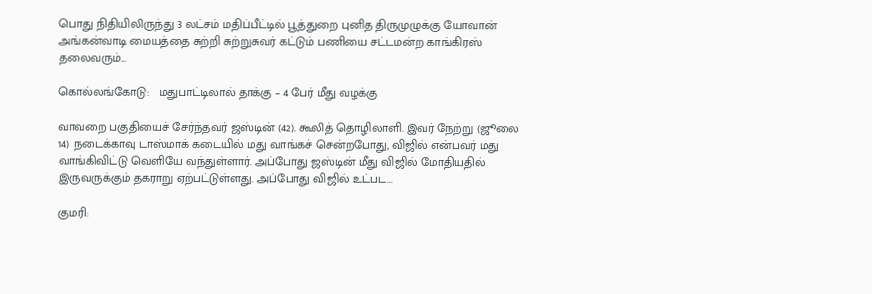பொது நிதியிலிருந்து 3 லட்சம் மதிப்பீட்டில் பூத்துறை புனித திருமுழுக்கு யோவான் அங்கன்வாடி மையத்தை சுற்றி சுற்றுசுவர் கட்டும் பணியை சட்டமன்ற காங்கிரஸ் தலைவரும்...

கொல்லங்கோடு:   மதுபாட்டிலால் தாக்கு – 4 பேர் மீது வழக்கு

வாவறை பகுதியைச் சேர்ந்தவர் ஜஸ்டின் (42). கூலித் தொழிலாளி. இவர் நேற்று (ஜூலை 14) நடைக்காவு டாஸ்மாக் கடையில் மது வாங்கச் சென்றபோது, விஜில் என்பவர் மது வாங்கிவிட்டு வெளியே வந்துள்ளார். அப்போது ஜஸ்டின் மீது விஜில் மோதியதில் இருவருக்கும் தகராறு ஏற்பட்டுள்ளது. அப்போது விஜில் உட்பட...

குமரி: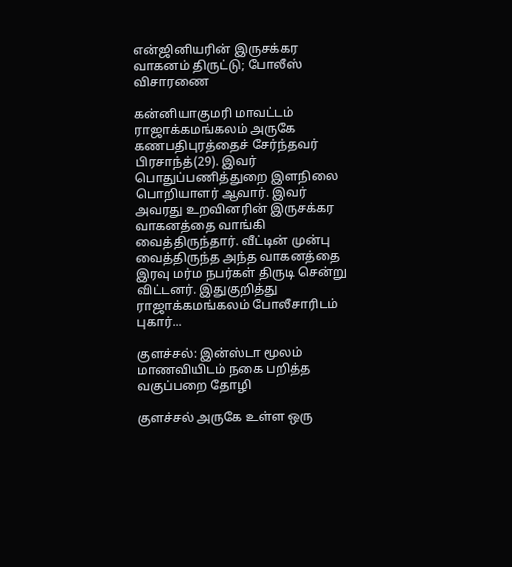என்ஜினியரின் இருசக்கர வாகனம் திருட்டு; போலீஸ் விசாரணை

கன்னியாகுமரி மாவட்டம் ராஜாக்கமங்கலம் அருகே கணபதிபுரத்தைச் சேர்ந்தவர் பிரசாந்த்(29). இவர் பொதுப்பணித்துறை இளநிலை பொறியாளர் ஆவார். இவர் அவரது உறவினரின் இருசக்கர வாகனத்தை வாங்கி வைத்திருந்தார். வீட்டின் முன்பு வைத்திருந்த அந்த வாகனத்தை இரவு மர்ம நபர்கள் திருடி சென்று விட்டனர். இதுகுறித்து ராஜாக்கமங்கலம் போலீசாரிடம் புகார்...

குளச்சல்: இன்ஸ்டா மூலம் மாணவியிடம் நகை பறித்த வகுப்பறை தோழி

குளச்சல் அருகே உள்ள ஒரு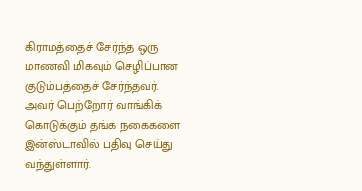கிராமத்தைச் சேர்ந்த ஒரு மாணவி மிகவும் செழிப்பான குடும்பத்தைச் சேர்ந்தவர். அவர் பெற்றோர் வாங்கிக் கொடுக்கும் தங்க நகைகளை இன்ஸ்டாவில் பதிவு செய்து வந்துள்ளார்.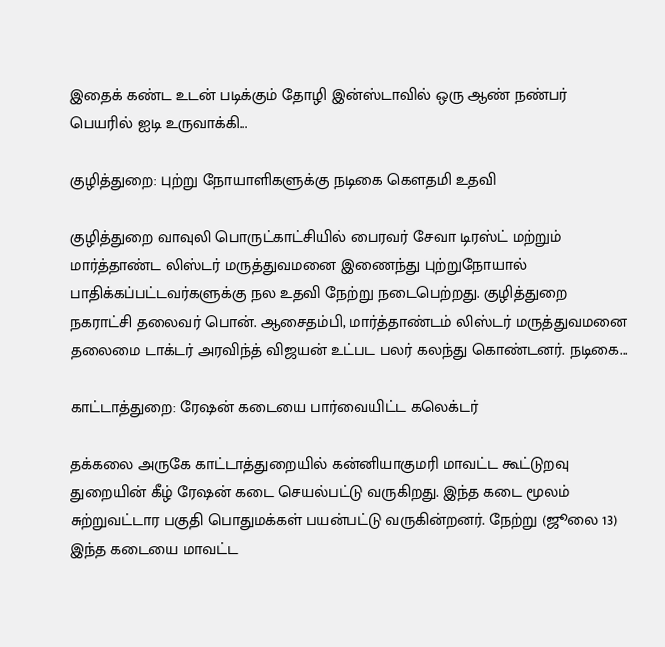இதைக் கண்ட உடன் படிக்கும் தோழி இன்ஸ்டாவில் ஒரு ஆண் நண்பர் பெயரில் ஐடி உருவாக்கி...

குழித்துறை: புற்று நோயாளிகளுக்கு நடிகை கௌதமி உதவி

குழித்துறை வாவுலி பொருட்காட்சியில் பைரவர் சேவா டிரஸ்ட் மற்றும் மார்த்தாண்ட லிஸ்டர் மருத்துவமனை இணைந்து புற்றுநோயால் பாதிக்கப்பட்டவர்களுக்கு நல உதவி நேற்று நடைபெற்றது. குழித்துறை நகராட்சி தலைவர் பொன். ஆசைதம்பி, மார்த்தாண்டம் லிஸ்டர் மருத்துவமனை தலைமை டாக்டர் அரவிந்த் விஜயன் உட்பட பலர் கலந்து கொண்டனர். நடிகை...

காட்டாத்துறை: ரேஷன் கடையை பார்வையிட்ட கலெக்டர்

தக்கலை அருகே காட்டாத்துறையில் கன்னியாகுமரி மாவட்ட கூட்டுறவு துறையின் கீழ் ரேஷன் கடை செயல்பட்டு வருகிறது. இந்த கடை மூலம் சுற்றுவட்டார பகுதி பொதுமக்கள் பயன்பட்டு வருகின்றனர். நேற்று (ஜூலை 13) இந்த கடையை மாவட்ட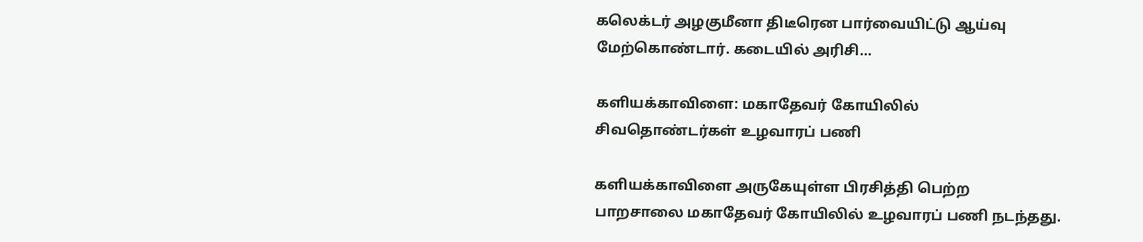கலெக்டர் அழகுமீனா திடீரென பார்வையிட்டு ஆய்வு மேற்கொண்டார். கடையில் அரிசி...

களியக்காவிளை: மகாதேவர் கோயிலில் சிவதொண்டர்கள் உழவாரப் பணி

களியக்காவிளை அருகேயுள்ள பிரசித்தி பெற்ற பாறசாலை மகாதேவர் கோயிலில் உழவாரப் பணி நடந்தது.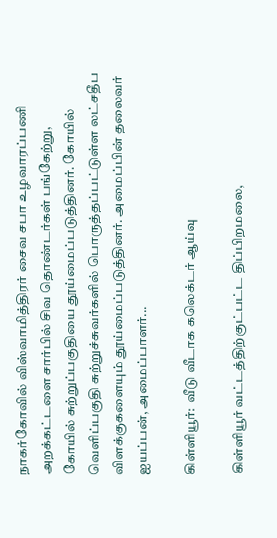நாகர்கோவில் விஸ்வாமித்திரர் சைவ சபா உழவாரப்பணி அறக்கட்டளை சார்பில் சிவ தொண்டர்கள் பங்கேற்று, கோயில் சுற்றுப்பகுதியை தூய்மைப்படுத்தினர். கோயில் வெளிப்பகுதி சுற்றுச்சுவர்களில் பொருத்தப்பட்டுள்ள லட்சதீப விளக்குகளையும் தூய்மைப்படுத்தினர். அமைப்பின் தலைவர் ஐயப்பன், அமைப்பாளர்...

கிள்ளியூர்:  வீடு வீடாக கலெக்டர் ஆய்வு

கிள்ளியூர் வட்டத்திற்குட்பட்ட திப்பிறமலை,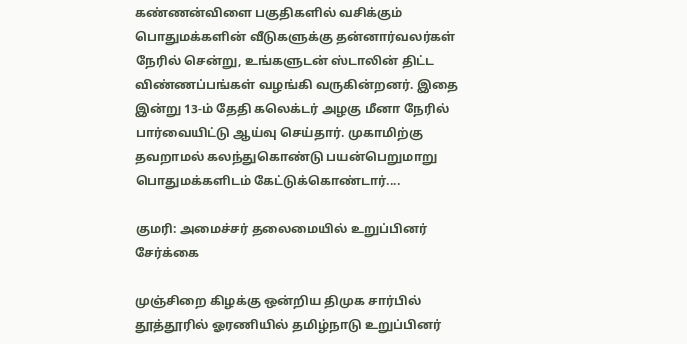கண்ணன்விளை பகுதிகளில் வசிக்கும் பொதுமக்களின் வீடுகளுக்கு தன்னார்வலர்கள் நேரில் சென்று, உங்களுடன் ஸ்டாலின் திட்ட விண்ணப்பங்கள் வழங்கி வருகின்றனர். இதை இன்று 13-ம் தேதி கலெக்டர் அழகு மீனா நேரில் பார்வையிட்டு ஆய்வு செய்தார். முகாமிற்கு தவறாமல் கலந்துகொண்டு பயன்பெறுமாறு பொதுமக்களிடம் கேட்டுக்கொண்டார்....

குமரி: அமைச்சர் தலைமையில் உறுப்பினர் சேர்க்கை

முஞ்சிறை கிழக்கு ஒன்றிய திமுக சார்பில் தூத்தூரில் ஓரணியில் தமிழ்நாடு உறுப்பினர்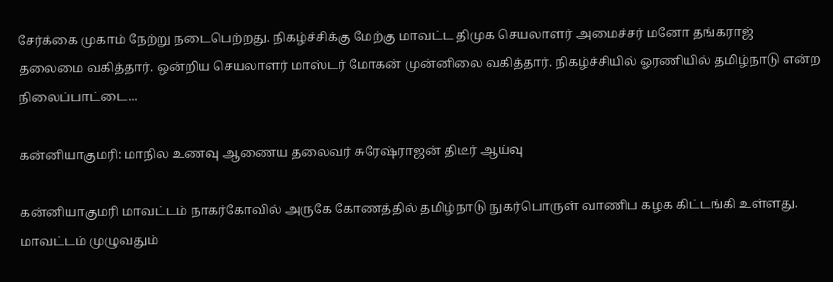சேர்க்கை முகாம் நேற்று நடைபெற்றது. நிகழ்ச்சிக்கு மேற்கு மாவட்ட திமுக செயலாளர் அமைச்சர் மனோ தங்கராஜ் தலைமை வகித்தார். ஒன்றிய செயலாளர் மாஸ்டர் மோகன் முன்னிலை வகித்தார். நிகழ்ச்சியில் ஓரணியில் தமிழ்நாடு என்ற நிலைப்பாட்டை...

கன்னியாகுமரி: மாநில உணவு ஆணைய தலைவர் சுரேஷ்ராஜன் திடீர் ஆய்வு

கன்னியாகுமரி மாவட்டம் நாகர்கோவில் அருகே கோணத்தில் தமிழ்நாடு நுகர்பொருள் வாணிப கழக கிட்டங்கி உள்ளது. மாவட்டம் முழுவதும்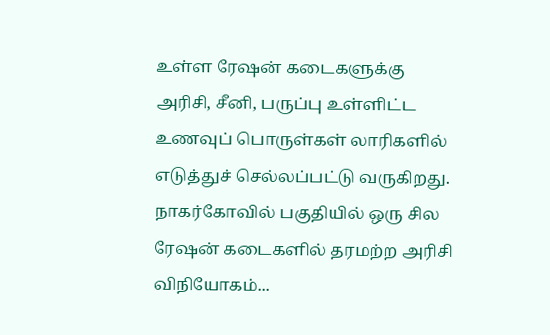உள்ள ரேஷன் கடைகளுக்கு அரிசி, சீனி, பருப்பு உள்ளிட்ட உணவுப் பொருள்கள் லாரிகளில் எடுத்துச் செல்லப்பட்டு வருகிறது.  நாகர்கோவில் பகுதியில் ஒரு சில ரேஷன் கடைகளில் தரமற்ற அரிசி விநியோகம்...